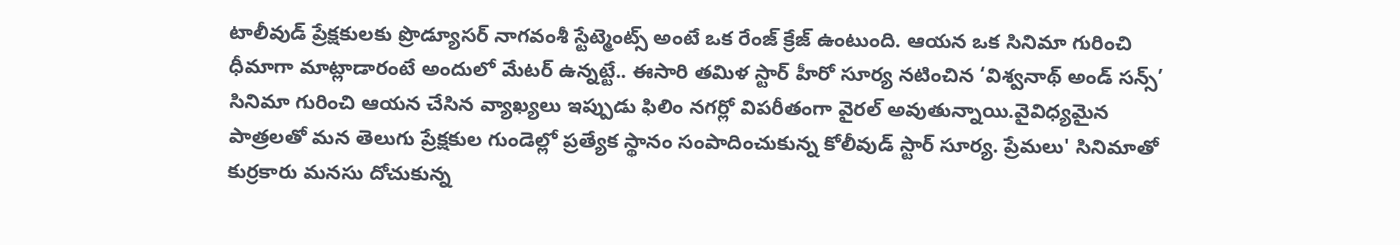టాలీవుడ్ ప్రేక్షకులకు ప్రొడ్యూసర్ నాగవంశీ స్టేట్మెంట్స్ అంటే ఒక రేంజ్ క్రేజ్ ఉంటుంది. ఆయన ఒక సినిమా గురించి ధీమాగా మాట్లాడారంటే అందులో మేటర్ ఉన్నట్టే.. ఈసారి తమిళ స్టార్ హీరో సూర్య నటించిన ‘విశ్వనాథ్ అండ్ సన్స్’ సినిమా గురించి ఆయన చేసిన వ్యాఖ్యలు ఇప్పుడు ఫిలిం నగర్లో విపరీతంగా వైరల్ అవుతున్నాయి.వైవిధ్యమైన పాత్రలతో మన తెలుగు ప్రేక్షకుల గుండెల్లో ప్రత్యేక స్థానం సంపాదించుకున్న కోలీవుడ్ స్టార్ సూర్య. ప్రేమలు' సినిమాతో కుర్రకారు మనసు దోచుకున్న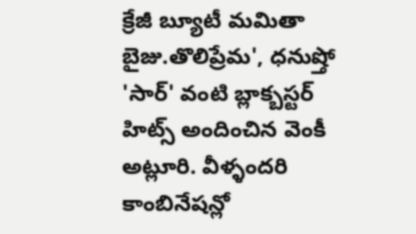క్రేజీ బ్యూటీ మమితా బైజు.తొలిప్రేమ', ధనుష్తో 'సార్' వంటి బ్లాక్బస్టర్ హిట్స్ అందించిన వెంకీ అట్లూరి. వీళ్ళందరి కాంబినేషన్లో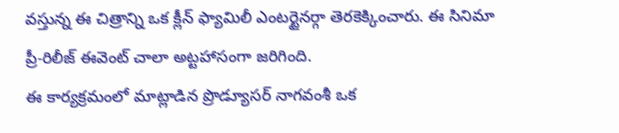వస్తున్న ఈ చిత్రాన్ని ఒక క్లీన్ ఫ్యామిలీ ఎంటర్టైనర్గా తెరకెక్కించారు. ఈ సినిమా ప్రీ-రిలీజ్ ఈవెంట్ చాలా అట్టహాసంగా జరిగింది.
ఈ కార్యక్రమంలో మాట్లాడిన ప్రొడ్యూసర్ నాగవంశీ ఒక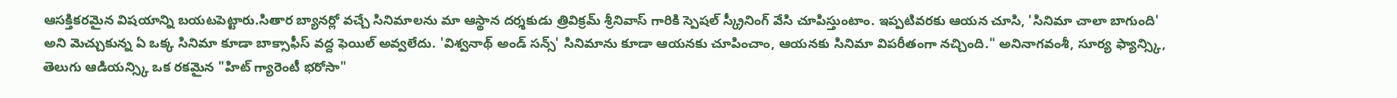ఆసక్తికరమైన విషయాన్ని బయటపెట్టారు.సితార బ్యానర్లో వచ్చే సినిమాలను మా ఆస్థాన దర్శకుడు త్రివిక్రమ్ శ్రీనివాస్ గారికి స్పెషల్ స్క్రీనింగ్ వేసి చూపిస్తుంటాం. ఇప్పటివరకు ఆయన చూసి, 'సినిమా చాలా బాగుంది' అని మెచ్చుకున్న ఏ ఒక్క సినిమా కూడా బాక్సాఫీస్ వద్ద ఫెయిల్ అవ్వలేదు. 'విశ్వనాథ్ అండ్ సన్స్' సినిమాను కూడా ఆయనకు చూపించాం, ఆయనకు సినిమా విపరీతంగా నచ్చింది." అనినాగవంశీ, సూర్య ఫ్యాన్స్కి, తెలుగు ఆడియన్స్కి ఒక రకమైన "హిట్ గ్యారెంటీ భరోసా"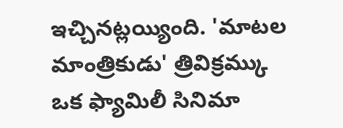ఇచ్చినట్లయ్యింది. 'మాటల మాంత్రికుడు' త్రివిక్రమ్కు ఒక ఫ్యామిలీ సినిమా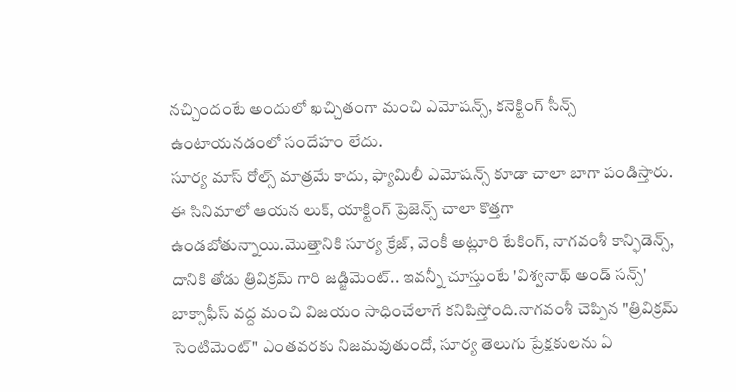నచ్చిందంటే అందులో ఖచ్చితంగా మంచి ఎమోషన్స్, కనెక్టింగ్ సీన్స్ ఉంటాయనడంలో సందేహం లేదు.
సూర్య మాస్ రోల్స్ మాత్రమే కాదు, ఫ్యామిలీ ఎమోషన్స్ కూడా చాలా బాగా పండిస్తారు. ఈ సినిమాలో ఆయన లుక్, యాక్టింగ్ ప్రెజెన్స్ చాలా కొత్తగా ఉండబోతున్నాయి.మొత్తానికి సూర్య క్రేజ్, వెంకీ అట్లూరి టేకింగ్, నాగవంశీ కాన్ఫిడెన్స్, దానికి తోడు త్రివిక్రమ్ గారి జడ్జిమెంట్.. ఇవన్నీ చూస్తుంటే 'విశ్వనాథ్ అండ్ సన్స్' బాక్సాఫీస్ వద్ద మంచి విజయం సాధించేలాగే కనిపిస్తోంది.నాగవంశీ చెప్పిన "త్రివిక్రమ్ సెంటిమెంట్" ఎంతవరకు నిజమవుతుందో, సూర్య తెలుగు ప్రేక్షకులను ఏ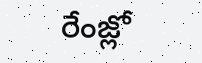రేంజ్లో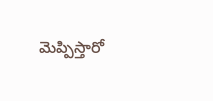మెప్పిస్తారో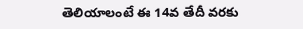తెలియాలంటే ఈ 14వ తేదీ వరకు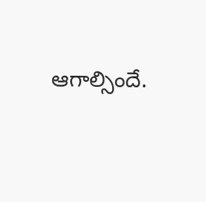ఆగాల్సిందే.